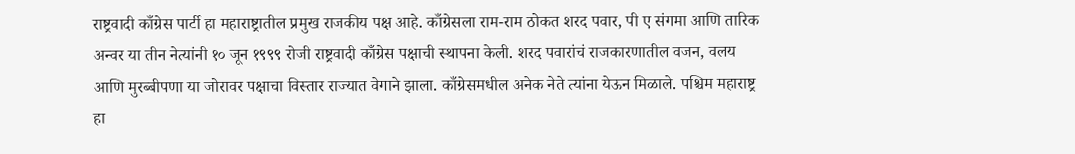राष्ट्रवादी काँग्रेस पार्टी हा महाराष्ट्रातील प्रमुख राजकीय पक्ष आहे. काँग्रेसला राम-राम ठोकत शरद पवार, पी ए संगमा आणि तारिक अन्वर या तीन नेत्यांनी १० जून १९९९ रोजी राष्ट्रवादी काँग्रेस पक्षाची स्थापना केली. शरद पवारांचं राजकारणातील वजन, वलय आणि मुरब्बीपणा या जोरावर पक्षाचा विस्तार राज्यात वेगाने झाला. काँग्रेसमधील अनेक नेते त्यांना येऊन मिळाले. पश्चिम महाराष्ट्र हा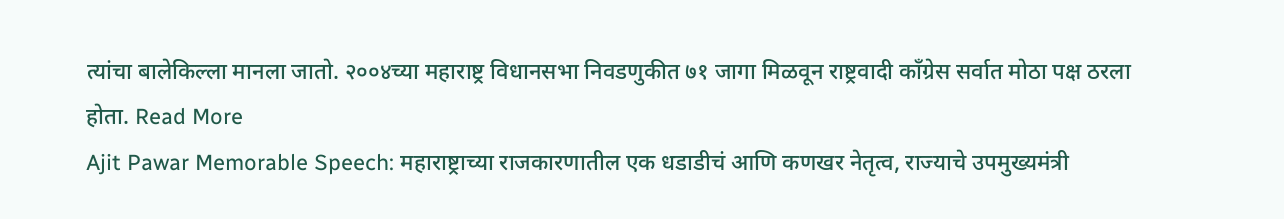त्यांचा बालेकिल्ला मानला जातो. २००४च्या महाराष्ट्र विधानसभा निवडणुकीत ७१ जागा मिळवून राष्ट्रवादी काँग्रेस सर्वात मोठा पक्ष ठरला होता. Read More
Ajit Pawar Memorable Speech: महाराष्ट्राच्या राजकारणातील एक धडाडीचं आणि कणखर नेतृत्व, राज्याचे उपमुख्यमंत्री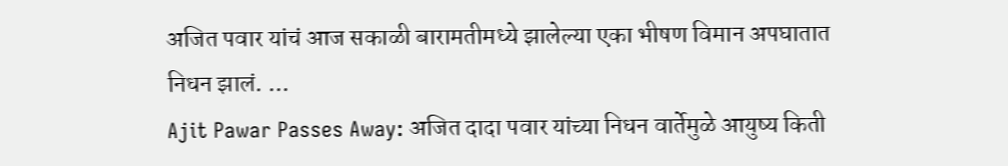अजित पवार यांचं आज सकाळी बारामतीमध्ये झालेल्या एका भीषण विमान अपघातात निधन झालं. ...
Ajit Pawar Passes Away: अजित दादा पवार यांच्या निधन वार्तेमुळे आयुष्य किती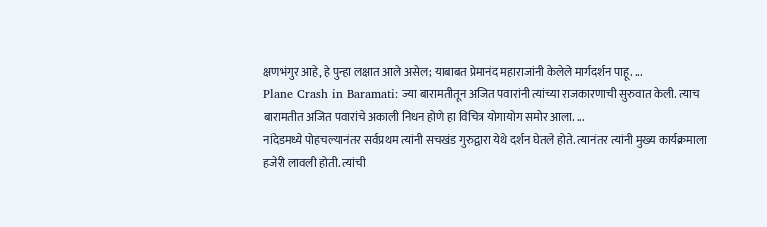क्षणभंगुर आहे, हे पुन्हा लक्षात आले असेल; याबाबत प्रेमानंद महाराजांनी केलेले मार्गदर्शन पाहू. ...
Plane Crash in Baramati: ज्या बारामतीतून अजित पवारांनी त्यांच्या राजकारणाची सुरुवात केली. त्याच बारामतीत अजित पवारांचे अकाली निधन होणे हा विचित्र योगायोग समोर आला. ...
नांदेडमध्ये पोहचल्यानंतर सर्वप्रथम त्यांनी सचखंड गुरुद्वारा येथे दर्शन घेतले होते. त्यानंतर त्यांनी मुख्य कार्यक्रमाला हजेरी लावली होती. त्यांची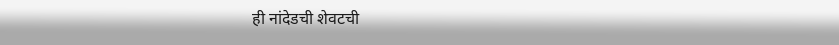ही नांदेडची शेवटची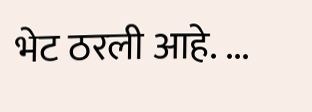भेट ठरली आहे. ...